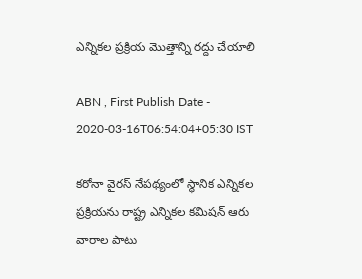ఎన్నికల ప్రక్రియ మొత్తాన్ని రద్దు చేయాలి

ABN , First Publish Date - 2020-03-16T06:54:04+05:30 IST

కరోనా వైరస్‌ నేపథ్యంలో స్థానిక ఎన్నికల ప్రక్రియను రాష్ట్ర ఎన్నికల కమిషన్‌ ఆరు వారాల పాటు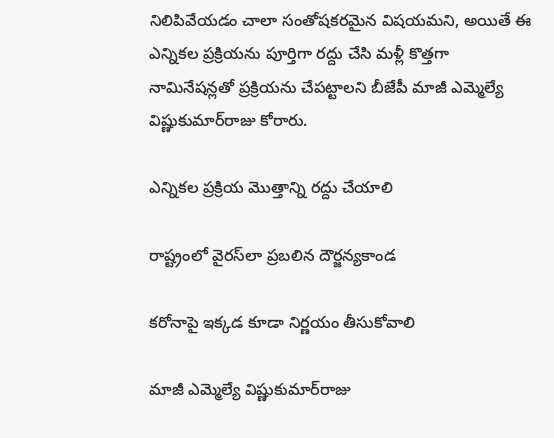నిలిపివేయడం చాలా సంతోషకరమైన విషయమని, అయితే ఈ ఎన్నికల ప్రక్రియను పూర్తిగా రద్దు చేసి మళ్లీ కొత్తగా నామినేషన్లతో ప్రక్రియను చేపట్టాలని బీజేపీ మాజీ ఎమ్మెల్యే విష్ణుకుమార్‌రాజు కోరారు.

ఎన్నికల ప్రక్రియ మొత్తాన్ని రద్దు చేయాలి

రాష్ట్రంలో వైరస్‌లా ప్రబలిన దౌర్జన్యకాండ

కరోనాపై ఇక్కడ కూడా నిర్ణయం తీసుకోవాలి

మాజీ ఎమ్మెల్యే విష్ణుకుమార్‌రాజు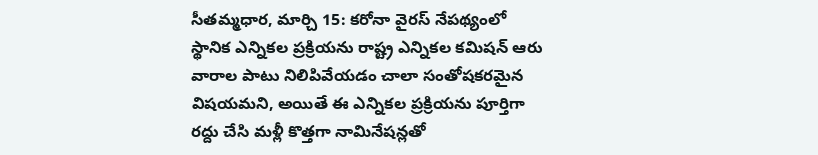సీతమ్మధార, మార్చి 15: కరోనా వైరస్‌ నేపథ్యంలో స్థానిక ఎన్నికల ప్రక్రియను రాష్ట్ర ఎన్నికల కమిషన్‌ ఆరు వారాల పాటు నిలిపివేయడం చాలా సంతోషకరమైన విషయమని, అయితే ఈ ఎన్నికల ప్రక్రియను పూర్తిగా రద్దు చేసి మళ్లీ కొత్తగా నామినేషన్లతో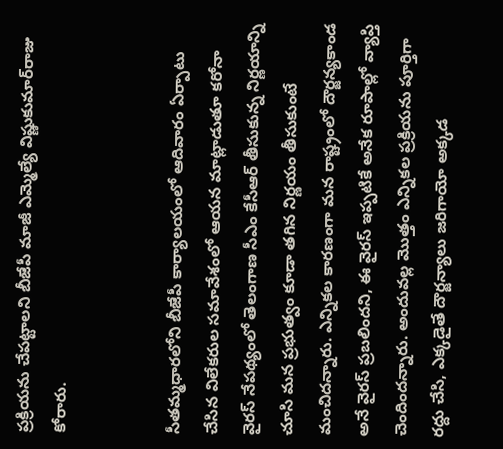ప్రక్రియను చేపట్టాలని బీజేపీ మాజీ ఎమ్మెల్యే విష్ణుకుమార్‌రాజు కోరారు.


సీతమ్మధారలోని బీజేపీ కార్యాలయంలో ఆదివారం ఏర్పాటు చేసిన విలేకరుల సమావేశంలో ఆయన మాట్లాడుతూ కరోనా వైరస్‌ నేపథ్యంలో తెలంగాణ సీఎం కేసీఆర్‌ తీసుకున్న నిర్ణయాన్ని చూసి మన ప్రభుత్వం కూడా తగిన నిర్ణయం తీసుకుంటే మంచిదన్నారు. ఎన్నికల కారణంగా మన రాష్ట్రంలో దౌర్జన్యకాండ అనే వైరస్‌ ప్రబలిందని, ఈ వైరస్‌ ఇప్పటికే అనేక రూపాల్లో వ్యాప్తి చెందిందన్నారు. అందువల్ల మొత్తం ఎన్నికల ప్రక్రియను పూర్తిగా రద్దు చేసి, ఎక్కడైతే దౌర్జన్యాలు జరిగాయో అక్కడ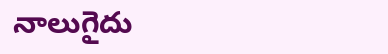నాలుగైదు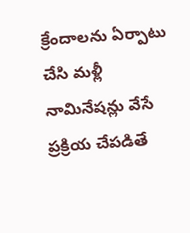క్రేందాలను ఏర్పాటు చేసి మళ్లీ నామినేషన్లు వేసే ప్రక్రియ చేపడితే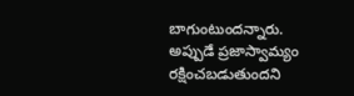బాగుంటుందన్నారు. అప్పుడే ప్రజాస్వామ్యం రక్షించబడుతుందని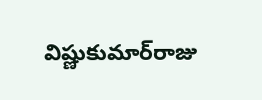విష్ణుకుమార్‌రాజు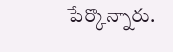పేర్కొన్నారు.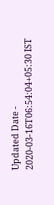Updated Date - 2020-03-16T06:54:04+05:30 IST